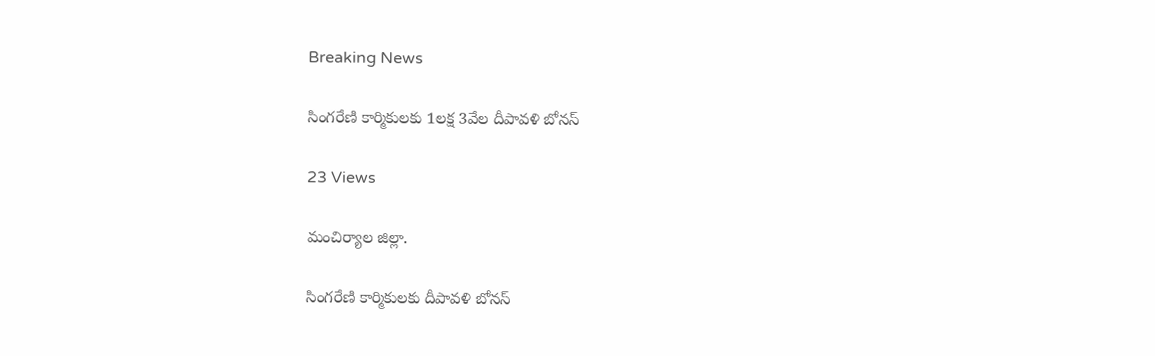Breaking News

సింగరేణి కార్మికులకు 1లక్ష 3వేల దీపావళి బోనస్

23 Views

మంచిర్యాల జిల్లా.

సింగరేణి కార్మికులకు దీపావళి బోనస్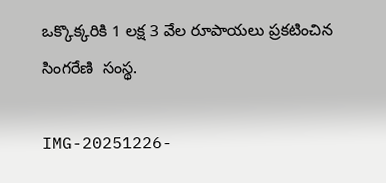ఒక్కొక్కరికి 1 లక్ష 3 వేల రూపాయలు ప్రకటించిన సింగరేణి  సంస్థ.

IMG-20251226-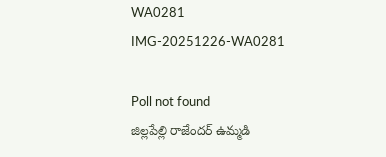WA0281
IMG-20251226-WA0281

Poll not found
జిల్లపేల్లి రాజేందర్ ఉమ్మడి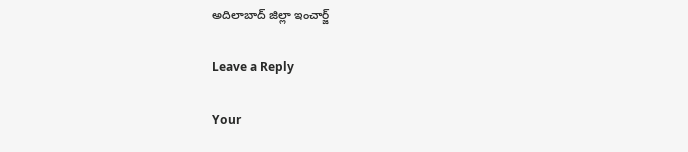అదిలాబాద్ జిల్లా ఇంచార్జ్

Leave a Reply

Your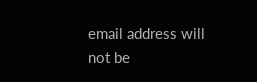email address will not be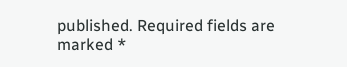published. Required fields are marked *